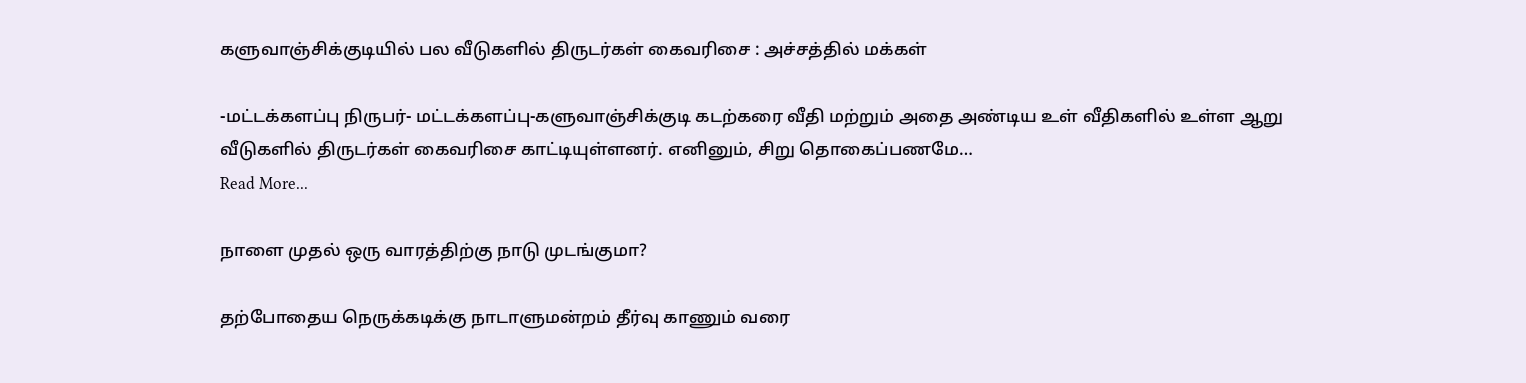களுவாஞ்சிக்குடியில் பல வீடுகளில் திருடர்கள் கைவரிசை : அச்சத்தில் மக்கள்

-மட்டக்களப்பு நிருபர்- மட்டக்களப்பு-களுவாஞ்சிக்குடி கடற்கரை வீதி மற்றும் அதை அண்டிய உள் வீதிகளில் உள்ள ஆறு வீடுகளில் திருடர்கள் கைவரிசை காட்டியுள்ளனர். எனினும், சிறு தொகைப்பணமே…
Read More...

நாளை முதல் ஒரு வாரத்திற்கு நாடு முடங்குமா?

தற்போதைய நெருக்கடிக்கு நாடாளுமன்றம் தீர்வு காணும் வரை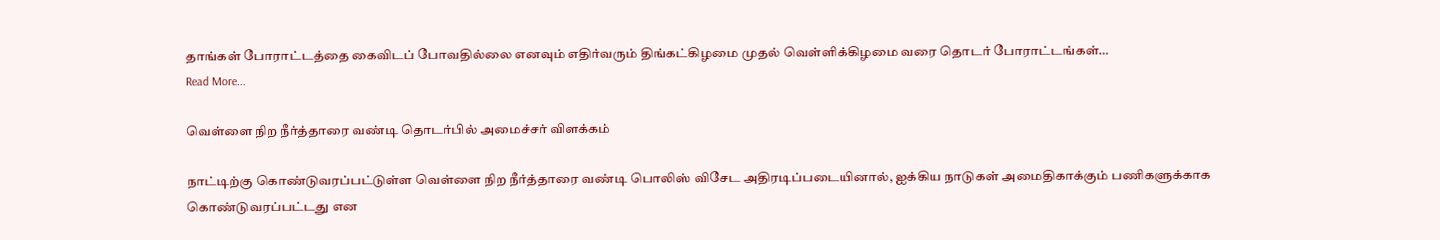தாங்கள் போராட்டத்தை கைவிடப் போவதில்லை எனவும் எதிர்வரும் திங்கட்கிழமை முதல் வெள்ளிக்கிழமை வரை தொடர் போராட்டங்கள்…
Read More...

வெள்ளை நிற நீர்த்தாரை வண்டி தொடர்பில் அமைச்சர் விளக்கம்

நாட்டிற்கு கொண்டுவரப்பட்டுள்ள வெள்ளை நிற நீர்த்தாரை வண்டி பொலிஸ் விசேட அதிரடிப்படையினால், ஐக்கிய நாடுகள் அமைதிகாக்கும் பணிகளுக்காக கொண்டுவரப்பட்டது என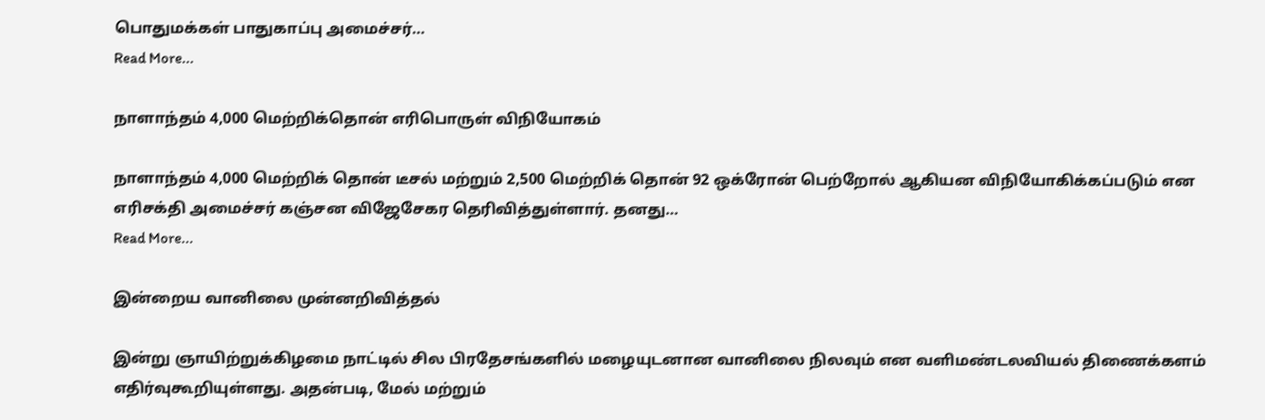பொதுமக்கள் பாதுகாப்பு அமைச்சர்…
Read More...

நாளாந்தம் 4,000 மெற்றிக்தொன் எரிபொருள் விநியோகம்

நாளாந்தம் 4,000 மெற்றிக் தொன் டீசல் மற்றும் 2,500 மெற்றிக் தொன் 92 ஒக்ரோன் பெற்றோல் ஆகியன விநியோகிக்கப்படும் என எரிசக்தி அமைச்சர் கஞ்சன விஜேசேகர தெரிவித்துள்ளார். தனது…
Read More...

இன்றைய வானிலை முன்னறிவித்தல்

இன்று ஞாயிற்றுக்கிழமை நாட்டில் சில பிரதேசங்களில் மழையுடனான வானிலை நிலவும் என வளிமண்டலவியல் திணைக்களம் எதிர்வுகூறியுள்ளது. அதன்படி, மேல் மற்றும்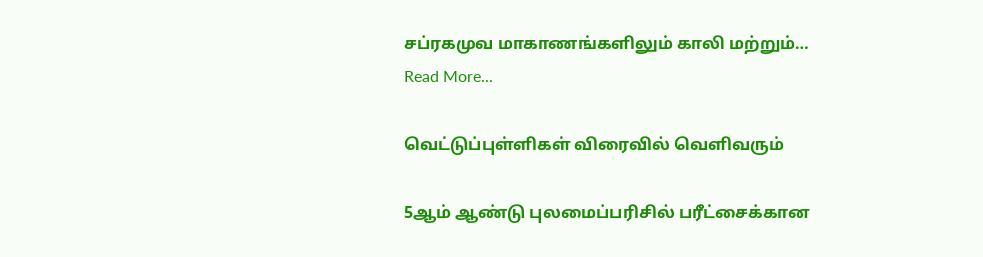சப்ரகமுவ மாகாணங்களிலும் காலி மற்றும்…
Read More...

வெட்டுப்புள்ளிகள் விரைவில் வெளிவரும்

5ஆம் ஆண்டு புலமைப்பரிசில் பரீட்சைக்கான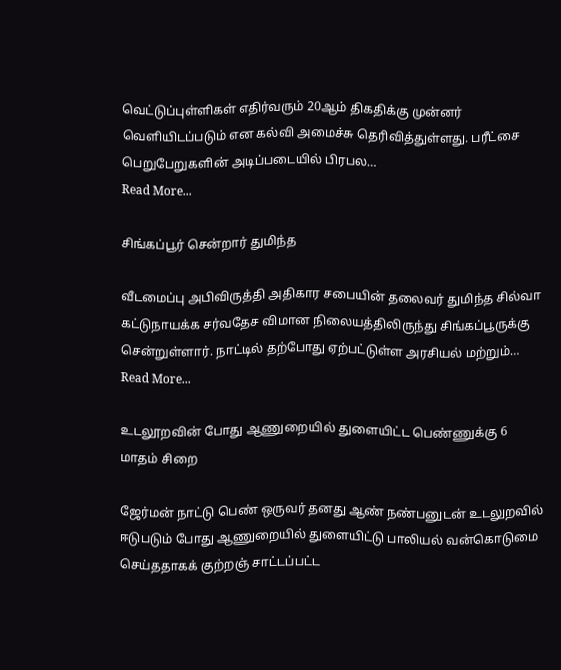வெட்டுப்புள்ளிகள் எதிர்வரும் 20ஆம் திகதிக்கு முன்னர் வெளியிடப்படும் என கல்வி அமைச்சு தெரிவித்துள்ளது. பரீட்சை பெறுபேறுகளின் அடிப்படையில் பிரபல…
Read More...

சிங்கப்பூர் சென்றார் துமிந்த

வீடமைப்பு அபிவிருத்தி அதிகார சபையின் தலைவர் துமிந்த சில்வா கட்டுநாயக்க சர்வதேச விமான நிலையத்திலிருந்து சிங்கப்பூருக்கு சென்றுள்ளார். நாட்டில் தற்போது ஏற்பட்டுள்ள அரசியல் மற்றும்…
Read More...

உடலூறவின் போது ஆணுறையில் துளையிட்ட பெண்ணுக்கு 6 மாதம் சிறை

ஜேர்மன் நாட்டு பெண் ஒருவர் தனது ஆண் நண்பனுடன் உடலுறவில் ஈடுபடும் போது ஆணுறையில் துளையிட்டு பாலியல் வன்கொடுமை செய்ததாகக் குற்றஞ் சாட்டப்பட்ட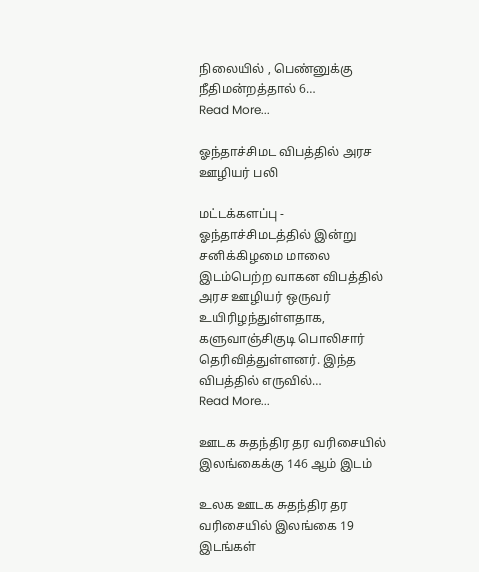நிலையில் , பெண்னுக்கு நீதிமன்றத்தால் 6…
Read More...

ஓந்தாச்சிமட விபத்தில் அரச ஊழியர் பலி

மட்டக்களப்பு - ஓந்தாச்சிமடத்தில் இன்று சனிக்கிழமை மாலை இடம்பெற்ற வாகன விபத்தில் அரச ஊழியர் ஒருவர் உயிரிழந்துள்ளதாக, களுவாஞ்சிகுடி பொலிசார் தெரிவித்துள்ளனர். இந்த விபத்தில் எருவில்…
Read More...

ஊடக சுதந்திர தர வரிசையில்  இலங்கைக்கு 146 ஆம் இடம்

உலக ஊடக சுதந்திர தர வரிசையில் இலங்கை 19 இடங்கள்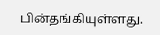பின்தங்கியுள்ளது.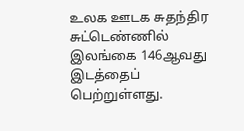உலக ஊடக சுதந்திர சுட்டெண்ணில் இலங்கை 146ஆவது இடத்தைப் பெற்றுள்ளது.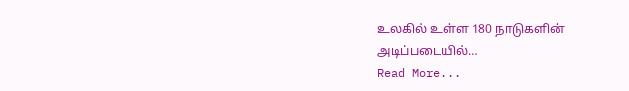உலகில் உள்ள 180 நாடுகளின் அடிப்படையில்…
Read More...